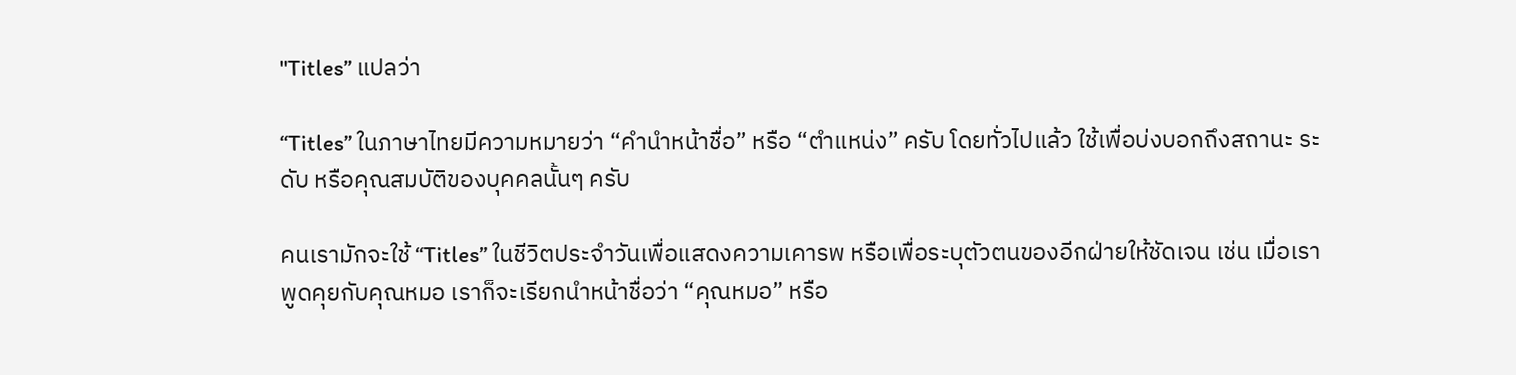"Titles” แปลว่า

“Titles” ในภาษาไทยมีความหมายว่า “คำนำหน้าชื่อ” หรือ “ตำแหน่ง” ครับ โดยทั่วไปแล้ว ใช้เพื่อบ่งบอกถึงสถานะ ระดับ หรือคุณสมบัติของบุคคลนั้นๆ ครับ

คนเรามักจะใช้ “Titles” ในชีวิตประจำวันเพื่อแสดงความเคารพ หรือเพื่อระบุตัวตนของอีกฝ่ายให้ชัดเจน เช่น เมื่อเราพูดคุยกับคุณหมอ เราก็จะเรียกนำหน้าชื่อว่า “คุณหมอ” หรือ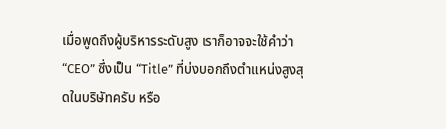เมื่อพูดถึงผู้บริหารระดับสูง เราก็อาจจะใช้คำว่า “CEO” ซึ่งเป็น “Title” ที่บ่งบอกถึงตำแหน่งสูงสุดในบริษัทครับ หรือ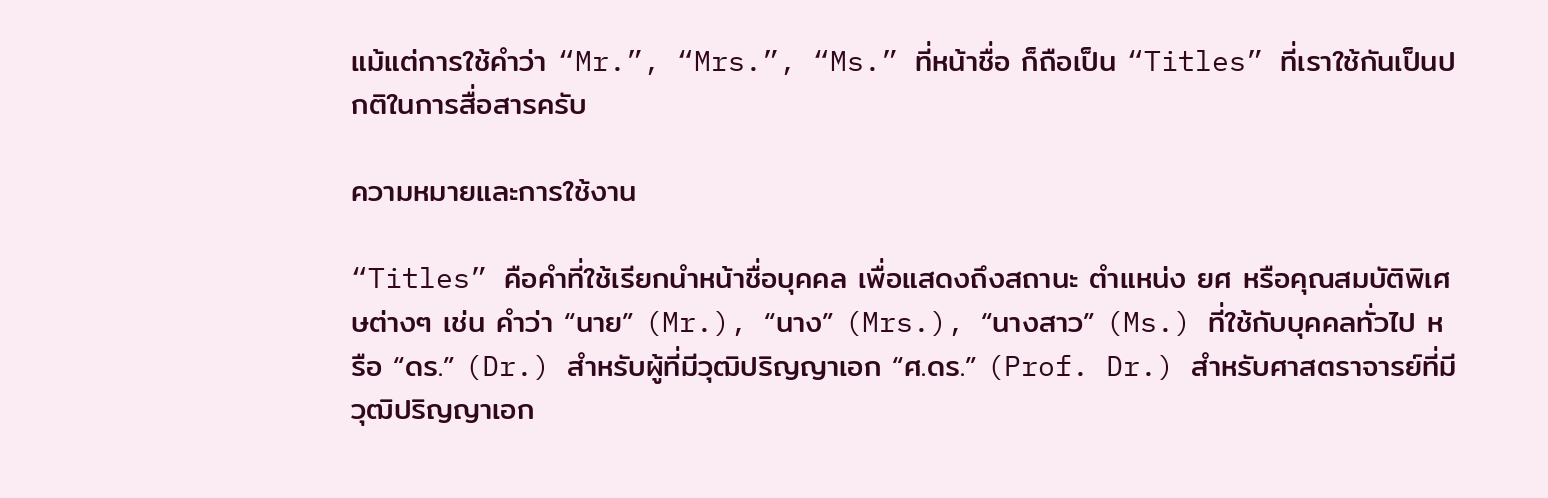แม้แต่การใช้คำว่า “Mr.”, “Mrs.”, “Ms.” ที่หน้าชื่อ ก็ถือเป็น “Titles” ที่เราใช้กันเป็นปกติในการสื่อสารครับ

ความหมายและการใช้งาน

“Titles” คือคำที่ใช้เรียกนำหน้าชื่อบุคคล เพื่อแสดงถึงสถานะ ตำแหน่ง ยศ หรือคุณสมบัติพิเศษต่างๆ เช่น คำว่า “นาย” (Mr.), “นาง” (Mrs.), “นางสาว” (Ms.) ที่ใช้กับบุคคลทั่วไป หรือ “ดร.” (Dr.) สำหรับผู้ที่มีวุฒิปริญญาเอก “ศ.ดร.” (Prof. Dr.) สำหรับศาสตราจารย์ที่มีวุฒิปริญญาเอก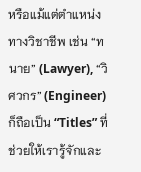หรือแม้แต่ตำแหน่งทางวิชาชีพ เช่น “ทนาย” (Lawyer), “วิศวกร” (Engineer) ก็ถือเป็น “Titles” ที่ช่วยให้เรารู้จักและ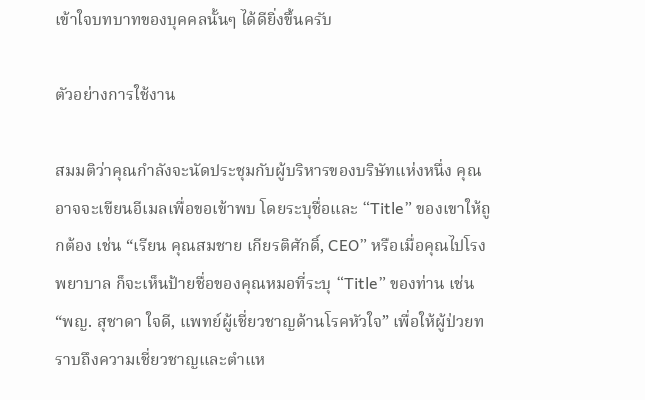เข้าใจบทบาทของบุคคลนั้นๆ ได้ดียิ่งขึ้นครับ

ตัวอย่างการใช้งาน

สมมติว่าคุณกำลังจะนัดประชุมกับผู้บริหารของบริษัทแห่งหนึ่ง คุณอาจจะเขียนอีเมลเพื่อขอเข้าพบ โดยระบุชื่อและ “Title” ของเขาให้ถูกต้อง เช่น “เรียน คุณสมชาย เกียรติศักดิ์, CEO” หรือเมื่อคุณไปโรงพยาบาล ก็จะเห็นป้ายชื่อของคุณหมอที่ระบุ “Title” ของท่าน เช่น “พญ. สุชาดา ใจดี, แพทย์ผู้เชี่ยวชาญด้านโรคหัวใจ” เพื่อให้ผู้ป่วยทราบถึงความเชี่ยวชาญและตำแห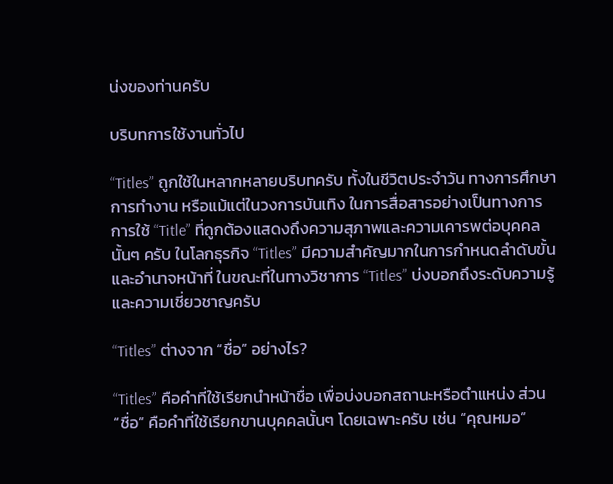น่งของท่านครับ

บริบทการใช้งานทั่วไป

“Titles” ถูกใช้ในหลากหลายบริบทครับ ทั้งในชีวิตประจำวัน ทางการศึกษา การทำงาน หรือแม้แต่ในวงการบันเทิง ในการสื่อสารอย่างเป็นทางการ การใช้ “Title” ที่ถูกต้องแสดงถึงความสุภาพและความเคารพต่อบุคคลนั้นๆ ครับ ในโลกธุรกิจ “Titles” มีความสำคัญมากในการกำหนดลำดับขั้นและอำนาจหน้าที่ ในขณะที่ในทางวิชาการ “Titles” บ่งบอกถึงระดับความรู้และความเชี่ยวชาญครับ

“Titles” ต่างจาก “ชื่อ” อย่างไร?

“Titles” คือคำที่ใช้เรียกนำหน้าชื่อ เพื่อบ่งบอกสถานะหรือตำแหน่ง ส่วน “ชื่อ” คือคำที่ใช้เรียกขานบุคคลนั้นๆ โดยเฉพาะครับ เช่น “คุณหมอ”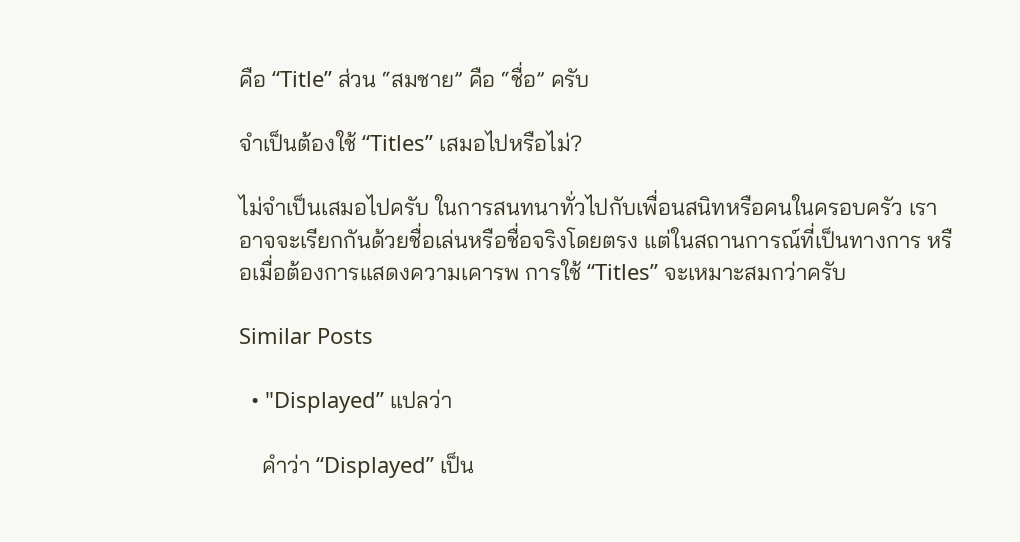คือ “Title” ส่วน “สมชาย” คือ “ชื่อ” ครับ

จำเป็นต้องใช้ “Titles” เสมอไปหรือไม่?

ไม่จำเป็นเสมอไปครับ ในการสนทนาทั่วไปกับเพื่อนสนิทหรือคนในครอบครัว เราอาจจะเรียกกันด้วยชื่อเล่นหรือชื่อจริงโดยตรง แต่ในสถานการณ์ที่เป็นทางการ หรือเมื่อต้องการแสดงความเคารพ การใช้ “Titles” จะเหมาะสมกว่าครับ

Similar Posts

  • "Displayed” แปลว่า

    คำว่า “Displayed” เป็น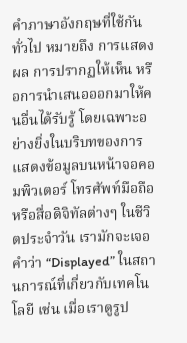คำภาษาอังกฤษที่ใช้กันทั่วไป หมายถึง การแสดงผล การปรากฏให้เห็น หรือการนำเสนอออกมาให้คนอื่นได้รับรู้ โดยเฉพาะอย่างยิ่งในบริบทของการแสดงข้อมูลบนหน้าจอคอมพิวเตอร์ โทรศัพท์มือถือ หรือสื่อดิจิทัลต่างๆ ในชีวิตประจำวัน เรามักจะเจอคำว่า “Displayed” ในสถานการณ์ที่เกี่ยวกับเทคโนโลยี เช่น เมื่อเราดูรูป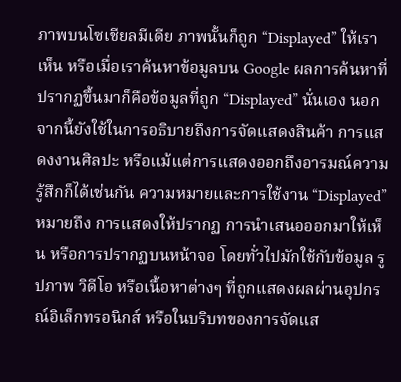ภาพบนโซเชียลมีเดีย ภาพนั้นก็ถูก “Displayed” ให้เราเห็น หรือเมื่อเราค้นหาข้อมูลบน Google ผลการค้นหาที่ปรากฏขึ้นมาก็คือข้อมูลที่ถูก “Displayed” นั่นเอง นอกจากนี้ยังใช้ในการอธิบายถึงการจัดแสดงสินค้า การแสดงงานศิลปะ หรือแม้แต่การแสดงออกถึงอารมณ์ความรู้สึกก็ได้เช่นกัน ความหมายและการใช้งาน “Displayed” หมายถึง การแสดงให้ปรากฏ การนำเสนอออกมาให้เห็น หรือการปรากฏบนหน้าจอ โดยทั่วไปมักใช้กับข้อมูล รูปภาพ วิดีโอ หรือเนื้อหาต่างๆ ที่ถูกแสดงผลผ่านอุปกรณ์อิเล็กทรอนิกส์ หรือในบริบทของการจัดแส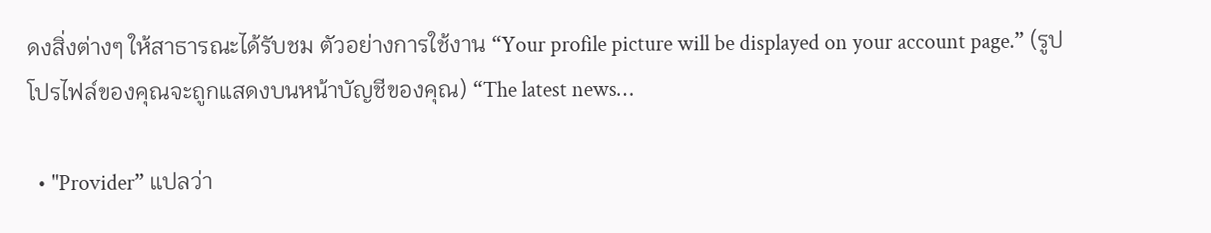ดงสิ่งต่างๆ ให้สาธารณะได้รับชม ตัวอย่างการใช้งาน “Your profile picture will be displayed on your account page.” (รูปโปรไฟล์ของคุณจะถูกแสดงบนหน้าบัญชีของคุณ) “The latest news…

  • "Provider” แปลว่า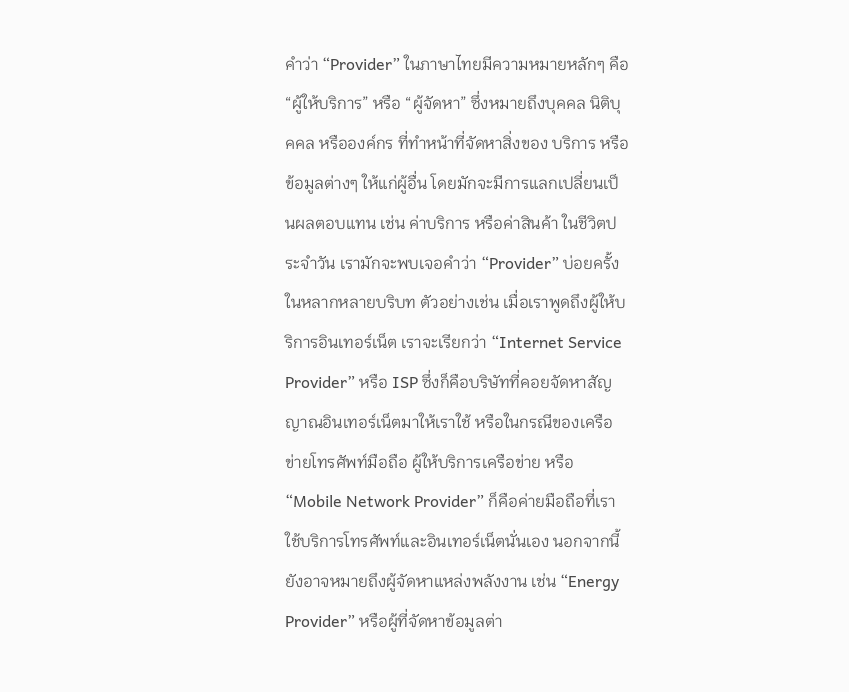คำว่า “Provider” ในภาษาไทยมีความหมายหลักๆ คือ “ผู้ให้บริการ” หรือ “ผู้จัดหา” ซึ่งหมายถึงบุคคล นิติบุคคล หรือองค์กร ที่ทำหน้าที่จัดหาสิ่งของ บริการ หรือข้อมูลต่างๆ ให้แก่ผู้อื่น โดยมักจะมีการแลกเปลี่ยนเป็นผลตอบแทน เช่น ค่าบริการ หรือค่าสินค้า ในชีวิตประจำวัน เรามักจะพบเจอคำว่า “Provider” บ่อยครั้งในหลากหลายบริบท ตัวอย่างเช่น เมื่อเราพูดถึงผู้ให้บริการอินเทอร์เน็ต เราจะเรียกว่า “Internet Service Provider” หรือ ISP ซึ่งก็คือบริษัทที่คอยจัดหาสัญญาณอินเทอร์เน็ตมาให้เราใช้ หรือในกรณีของเครือข่ายโทรศัพท์มือถือ ผู้ให้บริการเครือข่าย หรือ “Mobile Network Provider” ก็คือค่ายมือถือที่เราใช้บริการโทรศัพท์และอินเทอร์เน็ตนั่นเอง นอกจากนี้ ยังอาจหมายถึงผู้จัดหาแหล่งพลังงาน เช่น “Energy Provider” หรือผู้ที่จัดหาข้อมูลต่า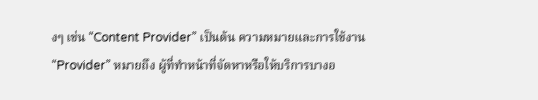งๆ เช่น “Content Provider” เป็นต้น ความหมายและการใช้งาน “Provider” หมายถึง ผู้ที่ทำหน้าที่จัดหาหรือให้บริการบางอ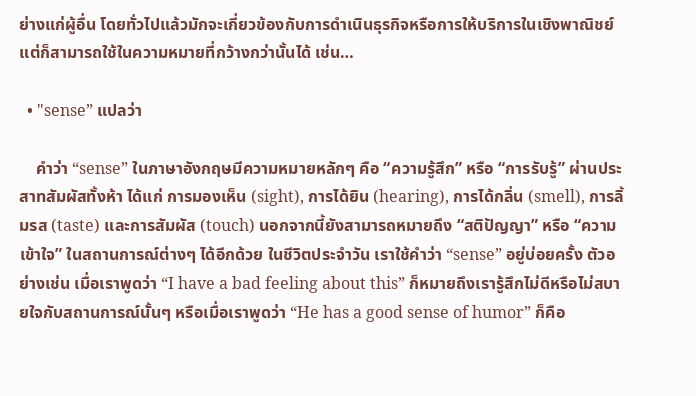ย่างแก่ผู้อื่น โดยทั่วไปแล้วมักจะเกี่ยวข้องกับการดำเนินธุรกิจหรือการให้บริการในเชิงพาณิชย์ แต่ก็สามารถใช้ในความหมายที่กว้างกว่านั้นได้ เช่น…

  • "sense” แปลว่า

    คำว่า “sense” ในภาษาอังกฤษมีความหมายหลักๆ คือ “ความรู้สึก” หรือ “การรับรู้” ผ่านประสาทสัมผัสทั้งห้า ได้แก่ การมองเห็น (sight), การได้ยิน (hearing), การได้กลิ่น (smell), การลิ้มรส (taste) และการสัมผัส (touch) นอกจากนี้ยังสามารถหมายถึง “สติปัญญา” หรือ “ความเข้าใจ” ในสถานการณ์ต่างๆ ได้อีกด้วย ในชีวิตประจำวัน เราใช้คำว่า “sense” อยู่บ่อยครั้ง ตัวอย่างเช่น เมื่อเราพูดว่า “I have a bad feeling about this” ก็หมายถึงเรารู้สึกไม่ดีหรือไม่สบายใจกับสถานการณ์นั้นๆ หรือเมื่อเราพูดว่า “He has a good sense of humor” ก็คือ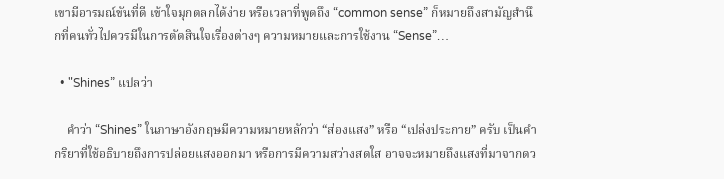เขามีอารมณ์ขันที่ดี เข้าใจมุกตลกได้ง่าย หรือเวลาที่พูดถึง “common sense” ก็หมายถึงสามัญสำนึกที่คนทั่วไปควรมีในการตัดสินใจเรื่องต่างๆ ความหมายและการใช้งาน “Sense”…

  • "Shines” แปลว่า

    คำว่า “Shines” ในภาษาอังกฤษมีความหมายหลักว่า “ส่องแสง” หรือ “เปล่งประกาย” ครับ เป็นคำกริยาที่ใช้อธิบายถึงการปล่อยแสงออกมา หรือการมีความสว่างสดใส อาจจะหมายถึงแสงที่มาจากดว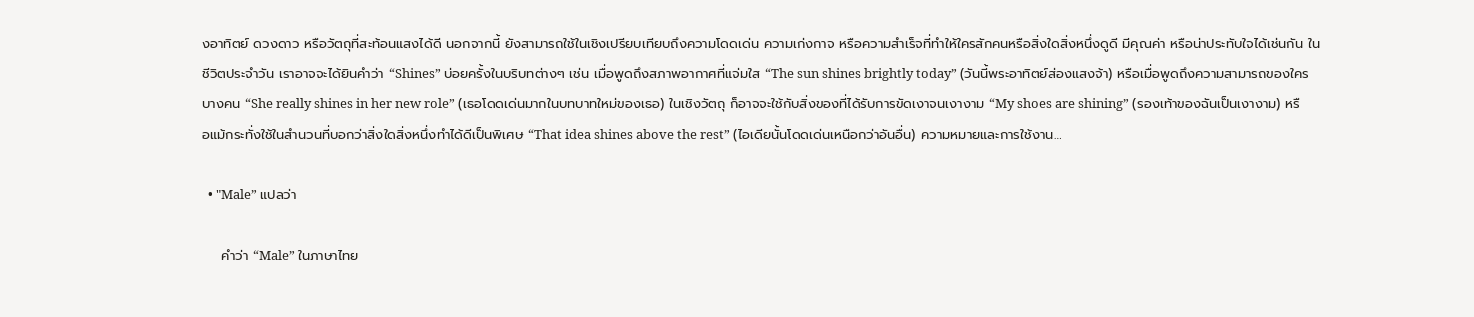งอาทิตย์ ดวงดาว หรือวัตถุที่สะท้อนแสงได้ดี นอกจากนี้ ยังสามารถใช้ในเชิงเปรียบเทียบถึงความโดดเด่น ความเก่งกาจ หรือความสำเร็จที่ทำให้ใครสักคนหรือสิ่งใดสิ่งหนึ่งดูดี มีคุณค่า หรือน่าประทับใจได้เช่นกัน ในชีวิตประจำวัน เราอาจจะได้ยินคำว่า “Shines” บ่อยครั้งในบริบทต่างๆ เช่น เมื่อพูดถึงสภาพอากาศที่แจ่มใส “The sun shines brightly today” (วันนี้พระอาทิตย์ส่องแสงจ้า) หรือเมื่อพูดถึงความสามารถของใครบางคน “She really shines in her new role” (เธอโดดเด่นมากในบทบาทใหม่ของเธอ) ในเชิงวัตถุ ก็อาจจะใช้กับสิ่งของที่ได้รับการขัดเงาจนเงางาม “My shoes are shining” (รองเท้าของฉันเป็นเงางาม) หรือแม้กระทั่งใช้ในสำนวนที่บอกว่าสิ่งใดสิ่งหนึ่งทำได้ดีเป็นพิเศษ “That idea shines above the rest” (ไอเดียนั้นโดดเด่นเหนือกว่าอันอื่น) ความหมายและการใช้งาน…

  • "Male” แปลว่า

    คำว่า “Male” ในภาษาไทย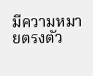มีความหมายตรงตัว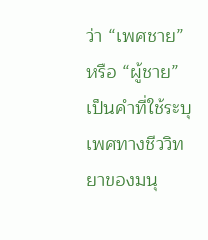ว่า “เพศชาย” หรือ “ผู้ชาย” เป็นคำที่ใช้ระบุเพศทางชีววิทยาของมนุ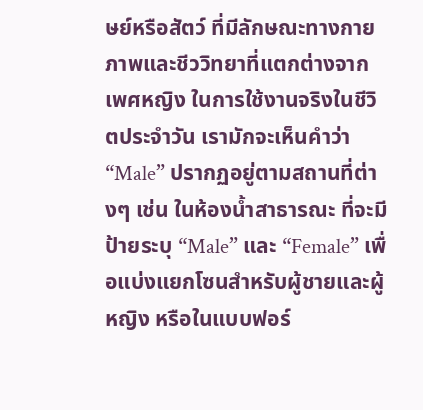ษย์หรือสัตว์ ที่มีลักษณะทางกายภาพและชีววิทยาที่แตกต่างจากเพศหญิง ในการใช้งานจริงในชีวิตประจำวัน เรามักจะเห็นคำว่า “Male” ปรากฏอยู่ตามสถานที่ต่างๆ เช่น ในห้องน้ำสาธารณะ ที่จะมีป้ายระบุ “Male” และ “Female” เพื่อแบ่งแยกโซนสำหรับผู้ชายและผู้หญิง หรือในแบบฟอร์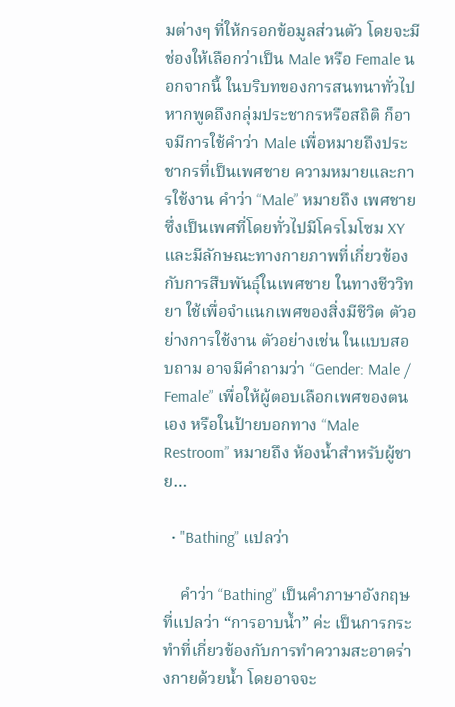มต่างๆ ที่ให้กรอกข้อมูลส่วนตัว โดยจะมีช่องให้เลือกว่าเป็น Male หรือ Female นอกจากนี้ ในบริบทของการสนทนาทั่วไป หากพูดถึงกลุ่มประชากรหรือสถิติ ก็อาจมีการใช้คำว่า Male เพื่อหมายถึงประชากรที่เป็นเพศชาย ความหมายและการใช้งาน คำว่า “Male” หมายถึง เพศชาย ซึ่งเป็นเพศที่โดยทั่วไปมีโครโมโซม XY และมีลักษณะทางกายภาพที่เกี่ยวข้องกับการสืบพันธุ์ในเพศชาย ในทางชีววิทยา ใช้เพื่อจำแนกเพศของสิ่งมีชีวิต ตัวอย่างการใช้งาน ตัวอย่างเช่น ในแบบสอบถาม อาจมีคำถามว่า “Gender: Male / Female” เพื่อให้ผู้ตอบเลือกเพศของตนเอง หรือในป้ายบอกทาง “Male Restroom” หมายถึง ห้องน้ำสำหรับผู้ชาย…

  • "Bathing” แปลว่า

    คำว่า “Bathing” เป็นคำภาษาอังกฤษที่แปลว่า “การอาบน้ำ” ค่ะ เป็นการกระทำที่เกี่ยวข้องกับการทำความสะอาดร่างกายด้วยน้ำ โดยอาจจะ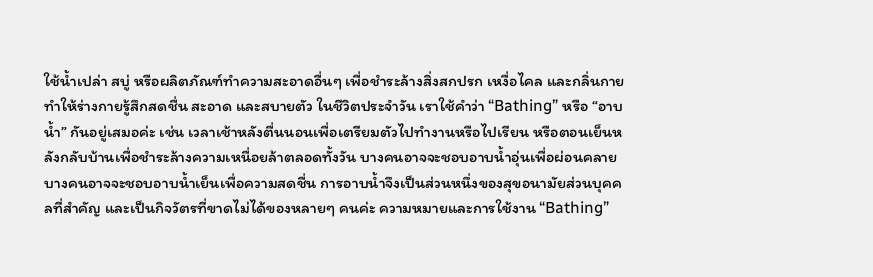ใช้น้ำเปล่า สบู่ หรือผลิตภัณฑ์ทำความสะอาดอื่นๆ เพื่อชำระล้างสิ่งสกปรก เหงื่อไคล และกลิ่นกาย ทำให้ร่างกายรู้สึกสดชื่น สะอาด และสบายตัว ในชีวิตประจำวัน เราใช้คำว่า “Bathing” หรือ “อาบน้ำ” กันอยู่เสมอค่ะ เช่น เวลาเช้าหลังตื่นนอนเพื่อเตรียมตัวไปทำงานหรือไปเรียน หรือตอนเย็นหลังกลับบ้านเพื่อชำระล้างความเหนื่อยล้าตลอดทั้งวัน บางคนอาจจะชอบอาบน้ำอุ่นเพื่อผ่อนคลาย บางคนอาจจะชอบอาบน้ำเย็นเพื่อความสดชื่น การอาบน้ำจึงเป็นส่วนหนึ่งของสุขอนามัยส่วนบุคคลที่สำคัญ และเป็นกิจวัตรที่ขาดไม่ได้ของหลายๆ คนค่ะ ความหมายและการใช้งาน “Bathing”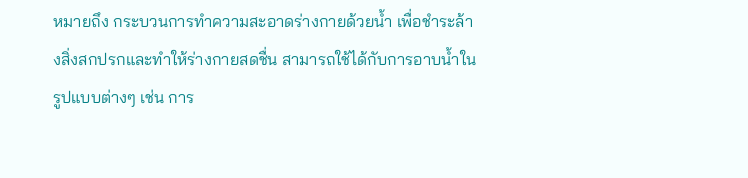หมายถึง กระบวนการทำความสะอาดร่างกายด้วยน้ำ เพื่อชำระล้างสิ่งสกปรกและทำให้ร่างกายสดชื่น สามารถใช้ได้กับการอาบน้ำในรูปแบบต่างๆ เช่น การ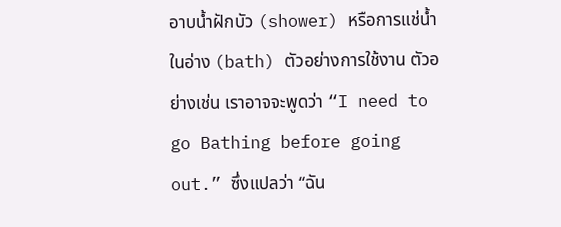อาบน้ำฝักบัว (shower) หรือการแช่น้ำในอ่าง (bath) ตัวอย่างการใช้งาน ตัวอย่างเช่น เราอาจจะพูดว่า “I need to go Bathing before going out.” ซึ่งแปลว่า “ฉัน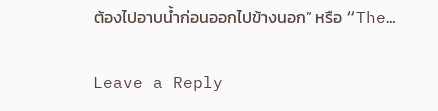ต้องไปอาบน้ำก่อนออกไปข้างนอก” หรือ “The…

Leave a Reply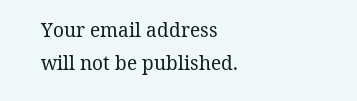Your email address will not be published.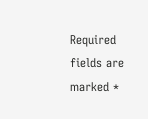Required fields are marked *